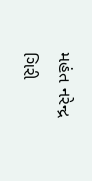મહંત નરેન્દ્ર ગિરી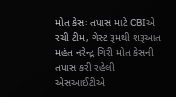મોત કેસઃ તપાસ માટે CBIએ રચી ટીમ, ગેસ્ટ રૂમથી શરૂઆત
મહંત નરેન્દ્ર ગિરી મોત કેસની તપાસ કરી રહેલી એસઆઈટીએ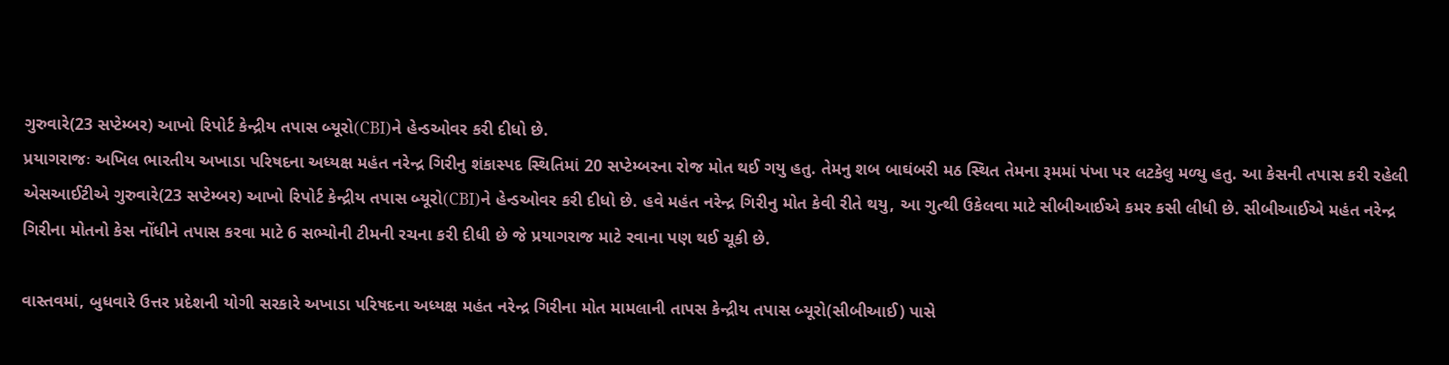ગુરુવારે(23 સપ્ટેમ્બર) આખો રિપોર્ટ કેન્દ્રીય તપાસ બ્યૂરો(CBI)ને હેન્ડઓવર કરી દીધો છે.
પ્રયાગરાજઃ અખિલ ભારતીય અખાડા પરિષદના અધ્યક્ષ મહંત નરેન્દ્ર ગિરીનુ શંકાસ્પદ સ્થિતિમાં 20 સપ્ટેમ્બરના રોજ મોત થઈ ગયુ હતુ. તેમનુ શબ બાઘંબરી મઠ સ્થિત તેમના રૂમમાં પંખા પર લટકેલુ મળ્યુ હતુ. આ કેસની તપાસ કરી રહેલી એસઆઈટીએ ગુરુવારે(23 સપ્ટેમ્બર) આખો રિપોર્ટ કેન્દ્રીય તપાસ બ્યૂરો(CBI)ને હેન્ડઓવર કરી દીધો છે. હવે મહંત નરેન્દ્ર ગિરીનુ મોત કેવી રીતે થયુ, આ ગુત્થી ઉકેલવા માટે સીબીઆઈએ કમર કસી લીધી છે. સીબીઆઈએ મહંત નરેન્દ્ર ગિરીના મોતનો કેસ નોંધીને તપાસ કરવા માટે 6 સભ્યોની ટીમની રચના કરી દીધી છે જે પ્રયાગરાજ માટે રવાના પણ થઈ ચૂકી છે.

વાસ્તવમાં, બુધવારે ઉત્તર પ્રદેશની યોગી સરકારે અખાડા પરિષદના અધ્યક્ષ મહંત નરેન્દ્ર ગિરીના મોત મામલાની તાપસ કેન્દ્રીય તપાસ બ્યૂરો(સીબીઆઈ) પાસે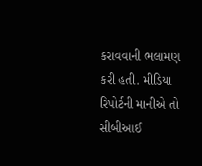કરાવવાની ભલામણ કરી હતી. મીડિયા રિપોર્ટની માનીએ તો સીબીઆઈ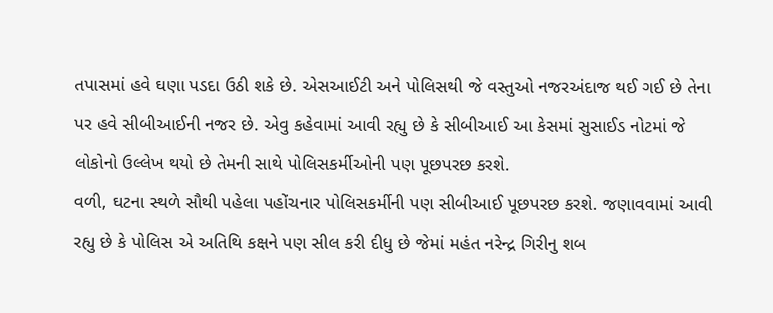તપાસમાં હવે ઘણા પડદા ઉઠી શકે છે. એસઆઈટી અને પોલિસથી જે વસ્તુઓ નજરઅંદાજ થઈ ગઈ છે તેના પર હવે સીબીઆઈની નજર છે. એવુ કહેવામાં આવી રહ્યુ છે કે સીબીઆઈ આ કેસમાં સુસાઈડ નોટમાં જે લોકોનો ઉલ્લેખ થયો છે તેમની સાથે પોલિસકર્મીઓની પણ પૂછપરછ કરશે.
વળી, ઘટના સ્થળે સૌથી પહેલા પહોંચનાર પોલિસકર્મીની પણ સીબીઆઈ પૂછપરછ કરશે. જણાવવામાં આવી રહ્યુ છે કે પોલિસ એ અતિથિ કક્ષને પણ સીલ કરી દીધુ છે જેમાં મહંત નરેન્દ્ર ગિરીનુ શબ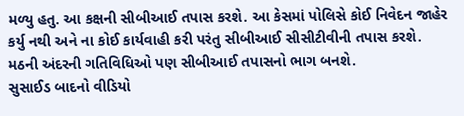મળ્યુ હતુ. આ કક્ષની સીબીઆઈ તપાસ કરશે. આ કેસમાં પોલિસે કોઈ નિવેદન જાહેર કર્યુ નથી અને ના કોઈ કાર્યવાહી કરી પરંતુ સીબીઆઈ સીસીટીવીની તપાસ કરશે. મઠની અંદરની ગતિવિધિઓ પણ સીબીઆઈ તપાસનો ભાગ બનશે.
સુસાઈડ બાદનો વીડિયો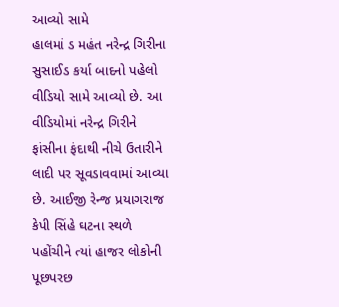આવ્યો સામે
હાલમાં ડ મહંત નરેન્દ્ર ગિરીના સુસાઈડ કર્યા બાદનો પહેલો વીડિયો સામે આવ્યો છે. આ વીડિયોમાં નરેન્દ્ર ગિરીને ફાંસીના ફંદાથી નીચે ઉતારીને લાદી પર સૂવડાવવામાં આવ્યા છે. આઈજી રેન્જ પ્રયાગરાજ કેપી સિંહે ઘટના સ્થળે પહોંચીને ત્યાં હાજર લોકોની પૂછપરછ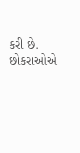કરી છે. છોકરાઓએ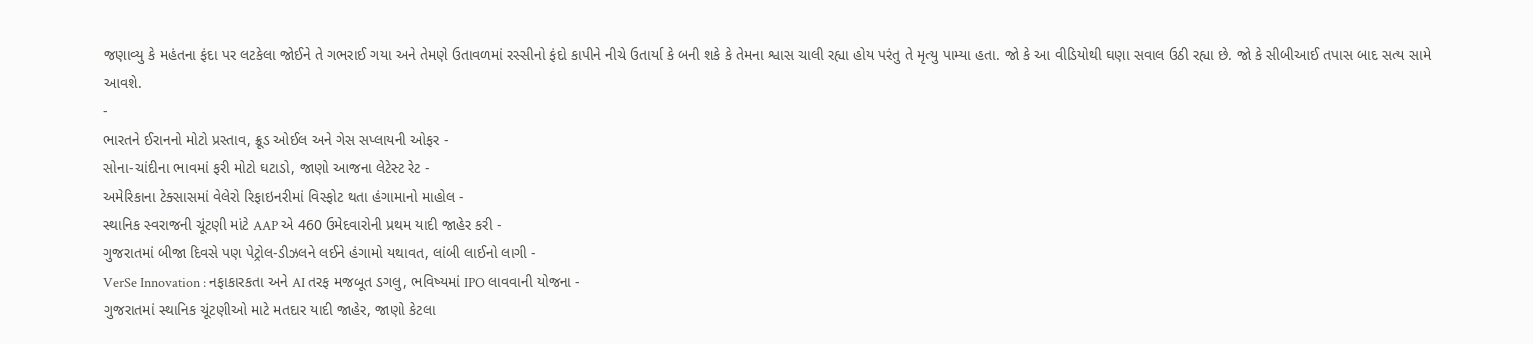જણાવ્યુ કે મહંતના ફંદા પર લટકેલા જોઈને તે ગભરાઈ ગયા અને તેમણે ઉતાવળમાં રસ્સીનો ફંદો કાપીને નીચે ઉતાર્યા કે બની શકે કે તેમના શ્વાસ ચાલી રહ્યા હોય પરંતુ તે મૃત્યુ પામ્યા હતા. જો કે આ વીડિયોથી ઘણા સવાલ ઉઠી રહ્યા છે. જો કે સીબીઆઈ તપાસ બાદ સત્ય સામે આવશે.
-
ભારતને ઈરાનનો મોટો પ્રસ્તાવ, ક્રૂડ ઓઈલ અને ગેસ સપ્લાયની ઓફર -
સોના-ચાંદીના ભાવમાં ફરી મોટો ઘટાડો, જાણો આજના લેટેસ્ટ રેટ -
અમેરિકાના ટેક્સાસમાં વેલેરો રિફાઇનરીમાં વિસ્ફોટ થતા હંગામાનો માહોલ -
સ્થાનિક સ્વરાજની ચૂંટણી માંટે AAP એ 460 ઉમેદવારોની પ્રથમ યાદી જાહેર કરી -
ગુજરાતમાં બીજા દિવસે પણ પેટ્રોલ-ડીઝલને લઈને હંગામો યથાવત, લાંબી લાઈનો લાગી -
VerSe Innovation : નફાકારકતા અને AI તરફ મજબૂત ડગલુ, ભવિષ્યમાં IPO લાવવાની યોજના -
ગુજરાતમાં સ્થાનિક ચૂંટણીઓ માટે મતદાર યાદી જાહેર, જાણો કેટલા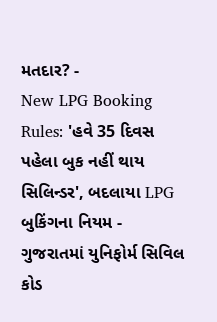મતદાર? -
New LPG Booking Rules: 'હવે 35 દિવસ પહેલા બુક નહીં થાય સિલિન્ડર', બદલાયા LPG બુકિંગના નિયમ -
ગુજરાતમાં યુનિફોર્મ સિવિલ કોડ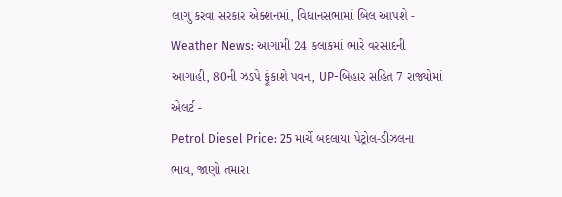લાગુ કરવા સરકાર એક્શનમાં, વિધાનસભામાં બિલ આપશે -
Weather News: આગામી 24 કલાકમાં ભારે વરસાદની આગાહી, 80ની ઝડપે ફૂંકાશે પવન, UP-બિહાર સહિત 7 રાજ્યોમાં એલર્ટ -
Petrol Diesel Price: 25 માર્ચે બદલાયા પેટ્રોલ-ડીઝલના ભાવ, જાણો તમારા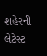શહેરની લેટેસ્ટ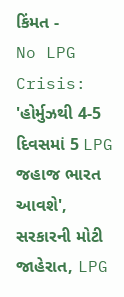કિંમત -
No LPG Crisis: 'હોર્મુઝથી 4-5 દિવસમાં 5 LPG જહાજ ભારત આવશે', સરકારની મોટી જાહેરાત, LPG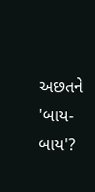અછતને 'બાય-બાય'?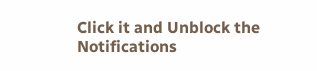Click it and Unblock the Notifications